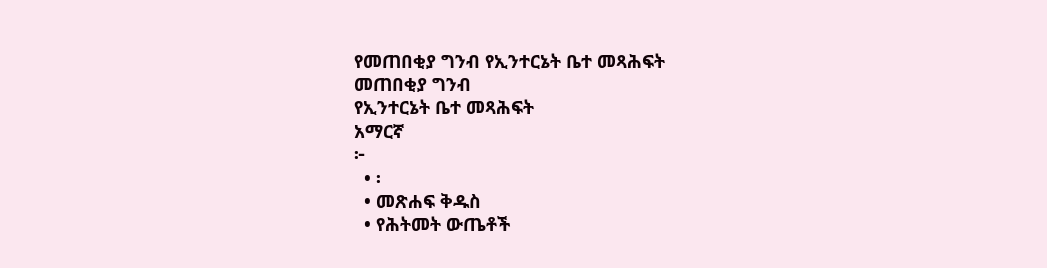የመጠበቂያ ግንብ የኢንተርኔት ቤተ መጻሕፍት
መጠበቂያ ግንብ
የኢንተርኔት ቤተ መጻሕፍት
አማርኛ
፦
  • ፡
  • መጽሐፍ ቅዱስ
  • የሕትመት ውጤቶች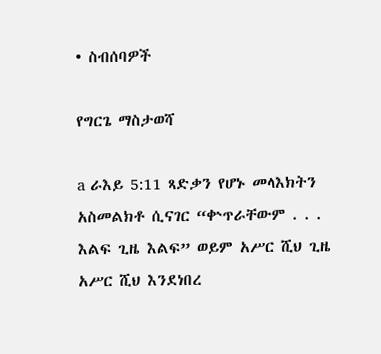• ስብሰባዎች

የግርጌ ማስታወሻ

a ራእይ 5:11 ጻድቃን የሆኑ መላእክትን አስመልክቶ ሲናገር “ቍጥራቸውም . . . እልፍ ጊዜ እልፍ” ወይም አሥር ሺህ ጊዜ አሥር ሺህ እንደነበረ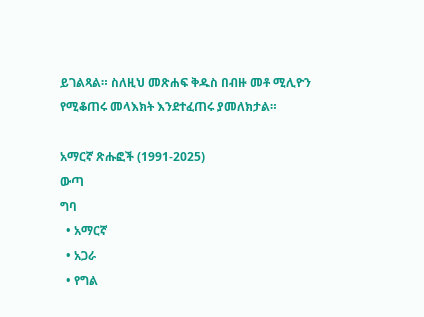ይገልጻል። ስለዚህ መጽሐፍ ቅዱስ በብዙ መቶ ሚሊዮን የሚቆጠሩ መላእክት እንደተፈጠሩ ያመለክታል።

አማርኛ ጽሑፎች (1991-2025)
ውጣ
ግባ
  • አማርኛ
  • አጋራ
  • የግል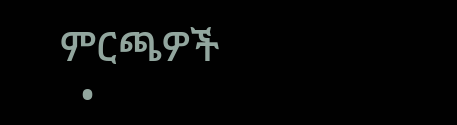ምርጫዎች
  •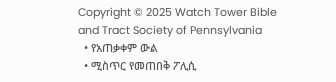Copyright © 2025 Watch Tower Bible and Tract Society of Pennsylvania
  • የአጠቃቀም ውል
  • ሚስጥር የመጠበቅ ፖሊሲ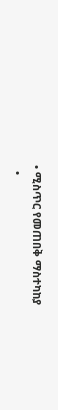• ሚስጥር የመጠበቅ ማስተካከያ
  •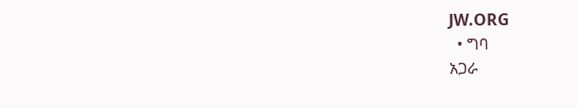JW.ORG
  • ግባ
አጋራ